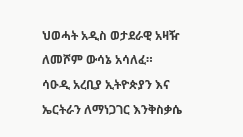ህወሓት አዲስ ወታደራዊ አዛዥ ለመሾም ውሳኔ አሳለፈ።
ሳዑዲ አረቢያ ኢትዮጵያን እና ኤርትራን ለማነጋገር እንቅስቃሴ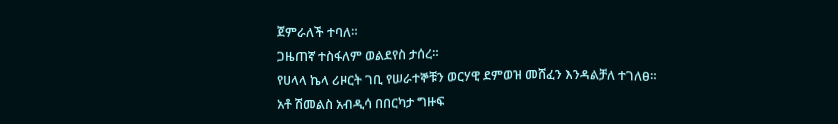ጀምራለች ተባለ።
ጋዜጠኛ ተስፋለም ወልደየስ ታሰረ።
የሀላላ ኬላ ሪዞርት ገቢ የሠራተኞቹን ወርሃዊ ደምወዝ መሸፈን እንዳልቻለ ተገለፀ።
አቶ ሽመልስ አብዲሳ በበርካታ ግዙፍ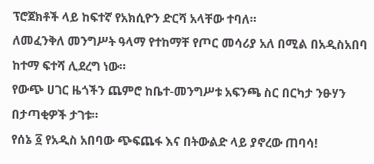ፕሮጀክቶች ላይ ከፍተኛ የአክሲዮን ድርሻ አላቸው ተባለ።
ለመፈንቅለ መንግሥት ዓላማ የተከማቸ የጦር መሳሪያ አለ በሚል በአዲስአበባ ከተማ ፍተሻ ሊደረግ ነው።
የውጭ ሀገር ዜጎችን ጨምሮ ከቤተ-መንግሥቱ አፍንጫ ስር በርካታ ንፁሃን በታጣቂዎች ታገቱ።
የሰኔ ፩ የአዲስ አበባው ጭፍጨፋ እና በትውልድ ላይ ያኖረው ጠባሳ!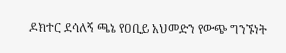ዶክተር ደሳለኝ ጫኔ የዐቢይ አህመድን የውጭ ግንኙነት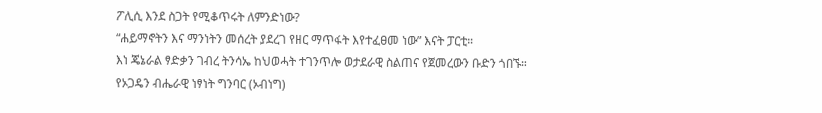ፖሊሲ እንደ ስጋት የሚቆጥሩት ለምንድነው?
“ሐይማኖትን እና ማንነትን መሰረት ያደረገ የዘር ማጥፋት እየተፈፀመ ነው” እናት ፓርቲ።
እነ ጄኔራል ፃድቃን ገብረ ትንሳኤ ከህወሓት ተገንጥሎ ወታደራዊ ስልጠና የጀመረውን ቡድን ጎበኙ።
የኦጋዴን ብሔራዊ ነፃነት ግንባር (ኦብነግ)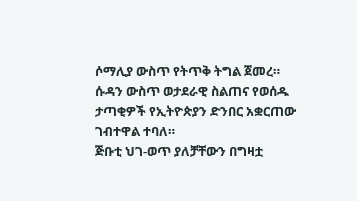ሶማሊያ ውስጥ የትጥቅ ትግል ጀመረ።
ሱዳን ውስጥ ወታደራዊ ስልጠና የወሰዱ ታጣቂዎች የኢትዮጵያን ድንበር አቋርጠው ገብተዋል ተባለ።
ጅቡቲ ህገ-ወጥ ያለቻቸውን በግዛቷ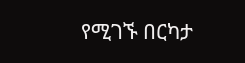የሚገኙ በርካታ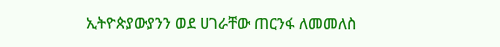ኢትዮጵያውያንን ወደ ሀገራቸው ጠርንፋ ለመመለስ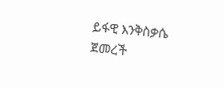ይፋዊ እንቅስቃሴ ጀመረች